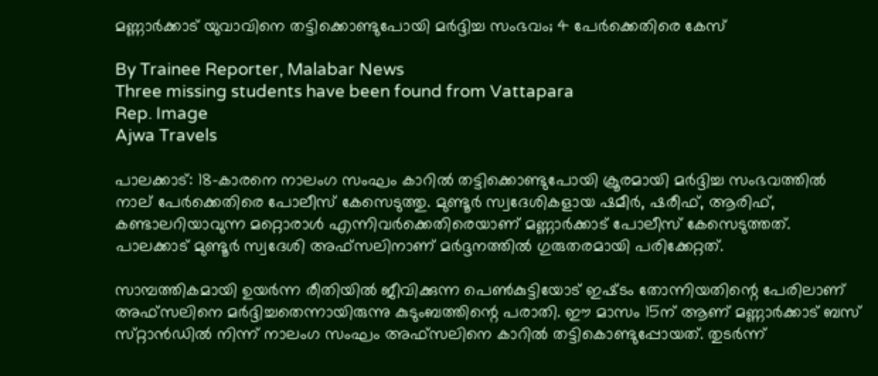മണ്ണാർക്കാട് യുവാവിനെ തട്ടിക്കൊണ്ടുപോയി മർദ്ദിച്ച സംഭവം; 4 പേർക്കെതിരെ കേസ്

By Trainee Reporter, Malabar News
Three missing students have been found from Vattapara
Rep. Image
Ajwa Travels

പാലക്കാട്: 18-കാരനെ നാലംഗ സംഘം കാറിൽ തട്ടിക്കൊണ്ടുപോയി ക്രൂരമായി മർദ്ദിച്ച സംഭവത്തിൽ നാല് പേർക്കെതിരെ പോലീസ് കേസെടുത്തു. മുണ്ടൂർ സ്വദേശികളായ ഷമീർ, ഷരീഫ്, ആരിഫ്, കണ്ടാലറിയാവുന്ന മറ്റൊരാൾ എന്നിവർക്കെതിരെയാണ് മണ്ണാർക്കാട് പോലീസ് കേസെടുത്തത്. പാലക്കാട് മുണ്ടൂർ സ്വദേശി അഫ്‌സലിനാണ് മർദ്ദനത്തിൽ ഗുരുതരമായി പരിക്കേറ്റത്.

സാമ്പത്തികമായി ഉയർന്ന രീതിയിൽ ജീവിക്കുന്ന പെൺകുട്ടിയോട് ഇഷ്‌ടം തോന്നിയതിന്റെ പേരിലാണ് അഫ്‌സലിനെ മർദ്ദിച്ചതെന്നായിരുന്നു കുടുംബത്തിന്റെ പരാതി. ഈ മാസം 15ന് ആണ് മണ്ണാർക്കാട് ബസ് സ്‌റ്റാൻഡിൽ നിന്ന് നാലംഗ സംഘം അഫ്‌സലിനെ കാറിൽ തട്ടികൊണ്ടുപ്പോയത്. തുടർന്ന്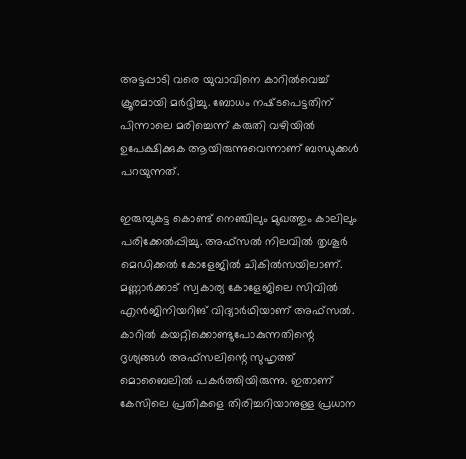അട്ടപ്പാടി വരെ യുവാവിനെ കാറിൽവെച്ച് ക്രൂരമായി മർദ്ദിച്ചു. ബോധം നഷ്‌ടപെട്ടതിന് പിന്നാലെ മരിച്ചെന്ന് കരുതി വഴിയിൽ ഉപേക്ഷിക്കുക ആയിരുന്നുവെന്നാണ് ബന്ധുക്കൾ പറയുന്നത്.

ഇരുമ്പുകട്ട കൊണ്ട് നെഞ്ചിലും മുഖത്തും കാലിലും പരിക്കേൽപ്പിച്ചു. അഫ്‌സൽ നിലവിൽ തൃശൂർ മെഡിക്കൽ കോളേജിൽ ചികിൽസയിലാണ്. മണ്ണാർക്കാട് സ്വകാര്യ കോളേജിലെ സിവിൽ എൻജിനിയറിങ് വിദ്യാർഥിയാണ് അഫ്‌സൽ. കാറിൽ കയറ്റിക്കൊണ്ടുപോകുന്നതിന്റെ ദൃശ്യങ്ങൾ അഫ്‌സലിന്റെ സുഹൃത്ത് മൊബൈലിൽ പകർത്തിയിരുന്നു. ഇതാണ് കേസിലെ പ്രതികളെ തിരിച്ചറിയാനുള്ള പ്രധാന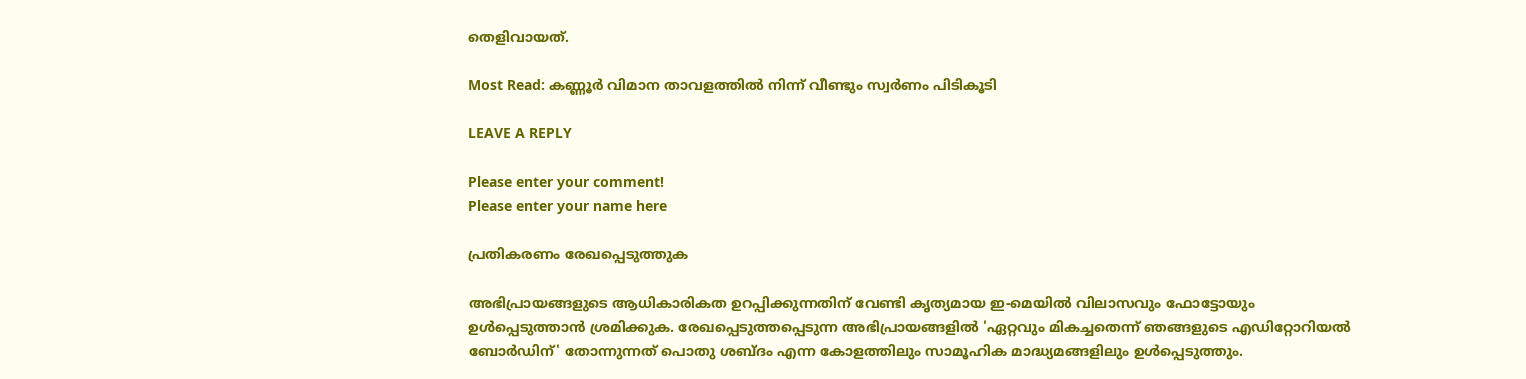തെളിവായത്.

Most Read: കണ്ണൂർ വിമാന താവളത്തിൽ നിന്ന് വീണ്ടും സ്വർണം പിടികൂടി

LEAVE A REPLY

Please enter your comment!
Please enter your name here

പ്രതികരണം രേഖപ്പെടുത്തുക

അഭിപ്രായങ്ങളുടെ ആധികാരികത ഉറപ്പിക്കുന്നതിന് വേണ്ടി കൃത്യമായ ഇ-മെയിൽ വിലാസവും ഫോട്ടോയും ഉൾപ്പെടുത്താൻ ശ്രമിക്കുക. രേഖപ്പെടുത്തപ്പെടുന്ന അഭിപ്രായങ്ങളിൽ 'ഏറ്റവും മികച്ചതെന്ന് ഞങ്ങളുടെ എഡിറ്റോറിയൽ ബോർഡിന്' തോന്നുന്നത് പൊതു ശബ്‌ദം എന്ന കോളത്തിലും സാമൂഹിക മാദ്ധ്യമങ്ങളിലും ഉൾപ്പെടുത്തും.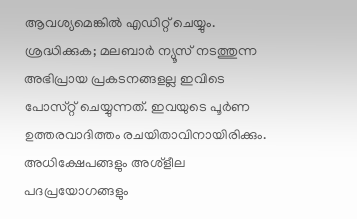ആവശ്യമെങ്കിൽ എഡിറ്റ് ചെയ്യും. ശ്രദ്ധിക്കുക; മലബാർ ന്യൂസ് നടത്തുന്ന അഭിപ്രായ പ്രകടനങ്ങളല്ല ഇവിടെ പോസ്‌റ്റ് ചെയ്യുന്നത്. ഇവയുടെ പൂർണ ഉത്തരവാദിത്തം രചയിതാവിനായിരിക്കും. അധിക്ഷേപങ്ങളും അശ്‌ളീല പദപ്രയോഗങ്ങളും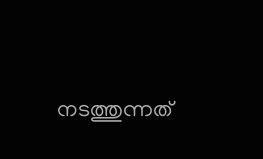നടത്തുന്നത്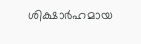ശിക്ഷാർഹമായ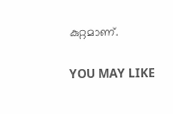കുറ്റമാണ്.

YOU MAY LIKE